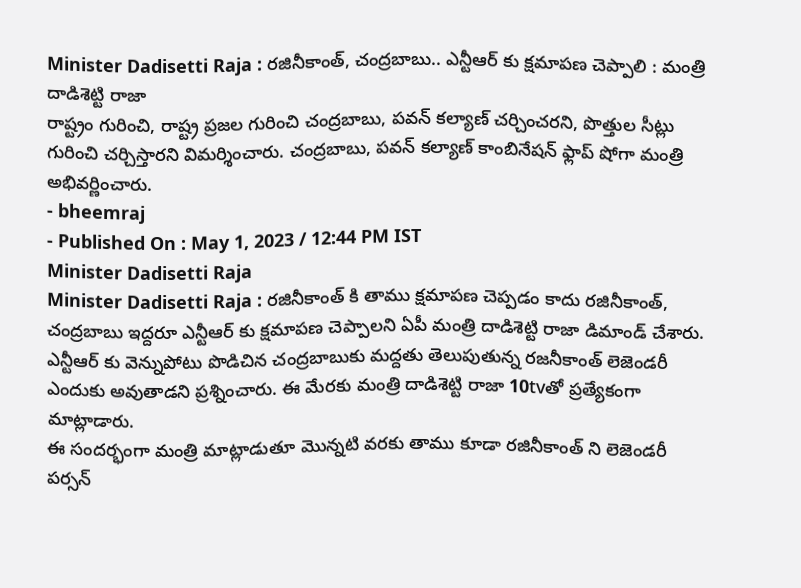Minister Dadisetti Raja : రజినీకాంత్, చంద్రబాబు.. ఎన్టీఆర్ కు క్షమాపణ చెప్పాలి : మంత్రి దాడిశెట్టి రాజా
రాష్ట్రం గురించి, రాష్ట్ర ప్రజల గురించి చంద్రబాబు, పవన్ కల్యాణ్ చర్చించరని, పొత్తుల సీట్లు గురించి చర్చిస్తారని విమర్శించారు. చంద్రబాబు, పవన్ కల్యాణ్ కాంబినేషన్ ఫ్లాప్ షోగా మంత్రి అభివర్ణించారు.
- bheemraj
- Published On : May 1, 2023 / 12:44 PM IST
Minister Dadisetti Raja
Minister Dadisetti Raja : రజినీకాంత్ కి తాము క్షమాపణ చెప్పడం కాదు రజినీకాంత్, చంద్రబాబు ఇద్దరూ ఎన్టీఆర్ కు క్షమాపణ చెప్పాలని ఏపీ మంత్రి దాడిశెట్టి రాజా డిమాండ్ చేశారు. ఎన్టీఆర్ కు వెన్నుపోటు పొడిచిన చంద్రబాబుకు మద్దతు తెలుపుతున్న రజనీకాంత్ లెజెండరీ ఎందుకు అవుతాడని ప్రశ్నించారు. ఈ మేరకు మంత్రి దాడిశెట్టి రాజా 10tvతో ప్రత్యేకంగా మాట్లాడారు.
ఈ సందర్భంగా మంత్రి మాట్లాడుతూ మొన్నటి వరకు తాము కూడా రజినీకాంత్ ని లెజెండరీ పర్సన్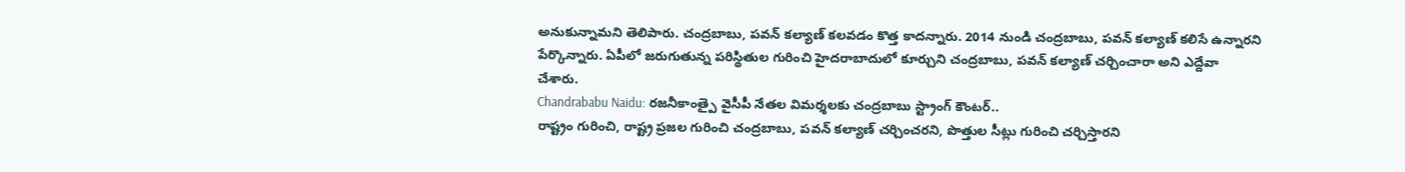అనుకున్నామని తెలిపారు. చంద్రబాబు, పవన్ కల్యాణ్ కలవడం కొత్త కాదన్నారు. 2014 నుండి చంద్రబాబు, పవన్ కల్యాణ్ కలిసే ఉన్నారని పేర్కొన్నారు. ఏపీలో జరుగుతున్న పరిస్థితుల గురించి హైదరాబాదులో కూర్చుని చంద్రబాబు, పవన్ కల్యాణ్ చర్చించారా అని ఎద్దేవా చేశారు.
Chandrababu Naidu: రజనీకాంత్పై వైసీపీ నేతల విమర్శలకు చంద్రబాబు స్ట్రాంగ్ కౌంటర్..
రాష్ట్రం గురించి, రాష్ట్ర ప్రజల గురించి చంద్రబాబు, పవన్ కల్యాణ్ చర్చించరని, పొత్తుల సీట్లు గురించి చర్చిస్తారని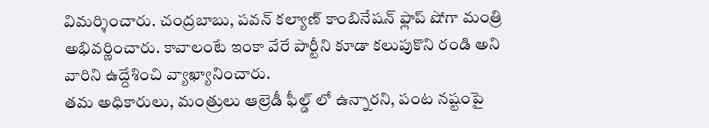విమర్శించారు. చంద్రబాబు, పవన్ కల్యాణ్ కాంబినేషన్ ఫ్లాప్ షోగా మంత్రి అభివర్ణించారు. కావాలంటే ఇంకా వేరే పార్టీని కూడా కలుపుకొని రండి అని వారిని ఉద్దేశించి వ్యాఖ్యానించారు.
తమ అధికారులు, మంత్రులు ఆల్రెడీ ఫీల్డ్ లో ఉన్నారని, పంట నష్టంపై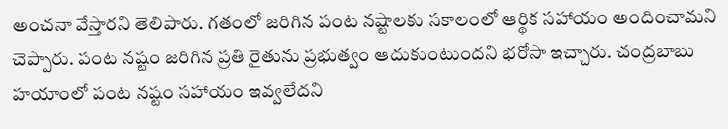అంచనా వేస్తారని తెలిపారు. గతంలో జరిగిన పంట నష్టాలకు సకాలంలో ఆర్థిక సహాయం అందించామని చెప్పారు. పంట నష్టం జరిగిన ప్రతి రైతును ప్రభుత్వం ఆదుకుంటుందని భరోసా ఇచ్చారు. చంద్రబాబు హయాంలో పంట నష్టం సహాయం ఇవ్వలేదని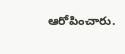ఆరోపించారు.